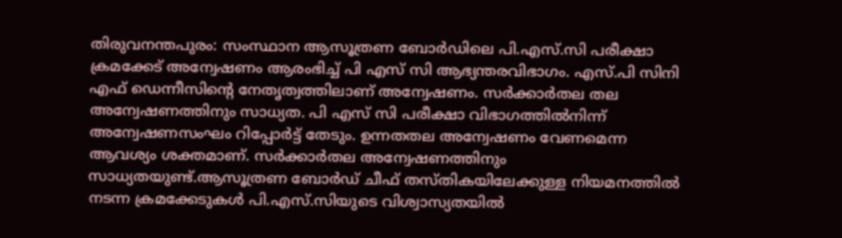തിരുവനന്തപുരം: സംസ്ഥാന ആസൂത്രണ ബോർഡിലെ പി.എസ്.സി പരീക്ഷാ ക്രമക്കേട് അന്വേഷണം ആരംഭിച്ച് പി എസ് സി ആഭ്യന്തരവിഭാഗം. എസ്.പി സിനി എഫ് ഡെന്നീസിന്റെ നേതൃത്വത്തിലാണ് അന്വേഷണം. സർക്കാർതല തല അന്വേഷണത്തിനും സാധ്യത. പി എസ് സി പരീക്ഷാ വിഭാഗത്തിൽനിന്ന് അന്വേഷണസംഘം റിപ്പോർട്ട് തേടും. ഉന്നതതല അന്വേഷണം വേണമെന്ന ആവശ്യം ശക്തമാണ്. സർക്കാർതല അന്വേഷണത്തിനും സാധ്യതയുണ്ട്.ആസൂത്രണ ബോർഡ് ചീഫ് തസ്തികയിലേക്കുള്ള നിയമനത്തിൽ നടന്ന ക്രമക്കേടുകൾ പി.എസ്.സിയുടെ വിശ്വാസ്യതയിൽ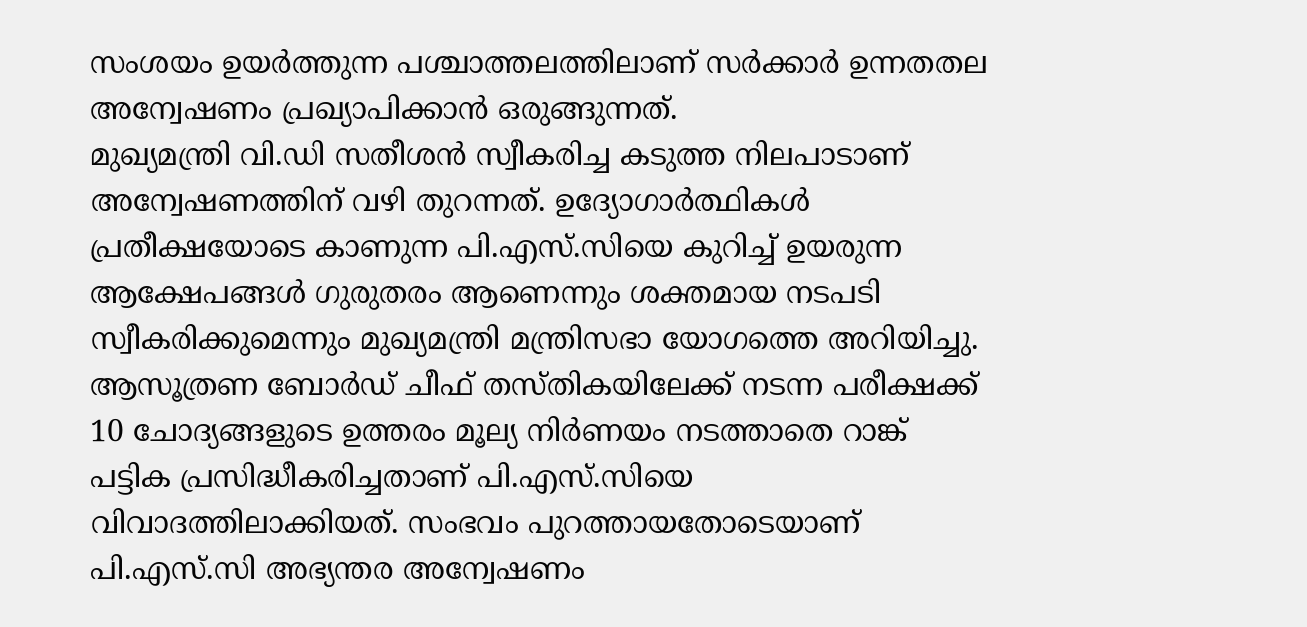സംശയം ഉയർത്തുന്ന പശ്ചാത്തലത്തിലാണ് സർക്കാർ ഉന്നതതല അന്വേഷണം പ്രഖ്യാപിക്കാൻ ഒരുങ്ങുന്നത്.
മുഖ്യമന്ത്രി വി.ഡി സതീശൻ സ്വീകരിച്ച കടുത്ത നിലപാടാണ് അന്വേഷണത്തിന് വഴി തുറന്നത്. ഉദ്യോഗാർത്ഥികൾ പ്രതീക്ഷയോടെ കാണുന്ന പി.എസ്.സിയെ കുറിച്ച് ഉയരുന്ന ആക്ഷേപങ്ങൾ ഗുരുതരം ആണെന്നും ശക്തമായ നടപടി സ്വീകരിക്കുമെന്നും മുഖ്യമന്ത്രി മന്ത്രിസഭാ യോഗത്തെ അറിയിച്ചു. ആസൂത്രണ ബോർഡ് ചീഫ് തസ്തികയിലേക്ക് നടന്ന പരീക്ഷക്ക് 10 ചോദ്യങ്ങളുടെ ഉത്തരം മൂല്യ നിർണയം നടത്താതെ റാങ്ക് പട്ടിക പ്രസിദ്ധീകരിച്ചതാണ് പി.എസ്.സിയെ വിവാദത്തിലാക്കിയത്. സംഭവം പുറത്തായതോടെയാണ് പി.എസ്.സി അഭ്യന്തര അന്വേഷണം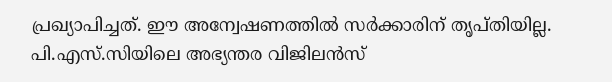പ്രഖ്യാപിച്ചത്. ഈ അന്വേഷണത്തിൽ സർക്കാരിന് തൃപ്തിയില്ല. പി.എസ്.സിയിലെ അഭ്യന്തര വിജിലൻസ്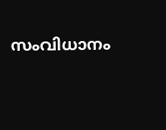സംവിധാനം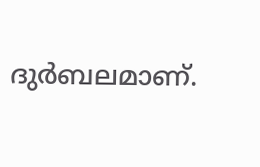ദുർബലമാണ്.